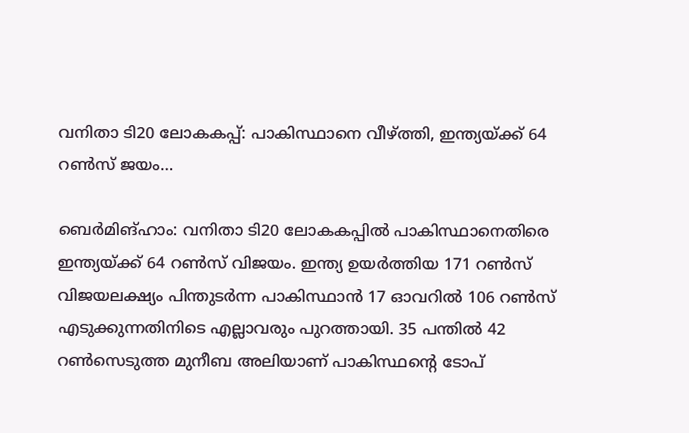വനിതാ ടി20 ലോകകപ്പ്: പാകിസ്ഥാനെ വീഴ്ത്തി, ഇന്ത്യയ്ക്ക് 64 റണ്‍സ് ജയം…

ബെര്‍മിങ്ഹാം: വനിതാ ടി20 ലോകകപ്പില്‍ പാകിസ്ഥാനെതിരെ ഇന്ത്യയ്ക്ക് 64 റണ്‍സ് വിജയം. ഇന്ത്യ ഉയര്‍ത്തിയ 171 റണ്‍സ് വിജയലക്ഷ്യം പിന്തുടര്‍ന്ന പാകിസ്ഥാന്‍ 17 ഓവറില്‍ 106 റണ്‍സ് എടുക്കുന്നതിനിടെ എല്ലാവരും പുറത്തായി. 35 പന്തില്‍ 42 റണ്‍സെടുത്ത മുനീബ അലിയാണ് പാകിസ്ഥന്റെ ടോപ്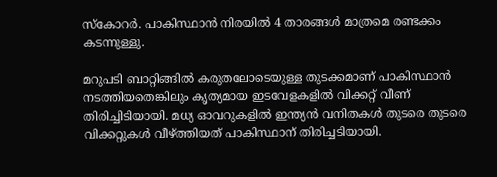സ്‌കോറര്‍. പാകിസ്ഥാന്‍ നിരയില്‍ 4 താരങ്ങള്‍ മാത്രമെ രണ്ടക്കം കടന്നുള്ളു.

മറുപടി ബാറ്റിങ്ങില്‍ കരുതലോടെയുള്ള തുടക്കമാണ് പാകിസ്ഥാന്‍ നടത്തിയതെങ്കിലും കൃത്യമായ ഇടവേളകളില്‍ വിക്കറ്റ് വീണ് തിരിച്ചിടിയായി. മധ്യ ഓവറുകളില്‍ ഇന്ത്യന്‍ വനിതകള്‍ തുടരെ തുടരെ വിക്കറ്റുകള്‍ വീഴ്ത്തിയത് പാകിസ്ഥാന് തിരിച്ചടിയായി.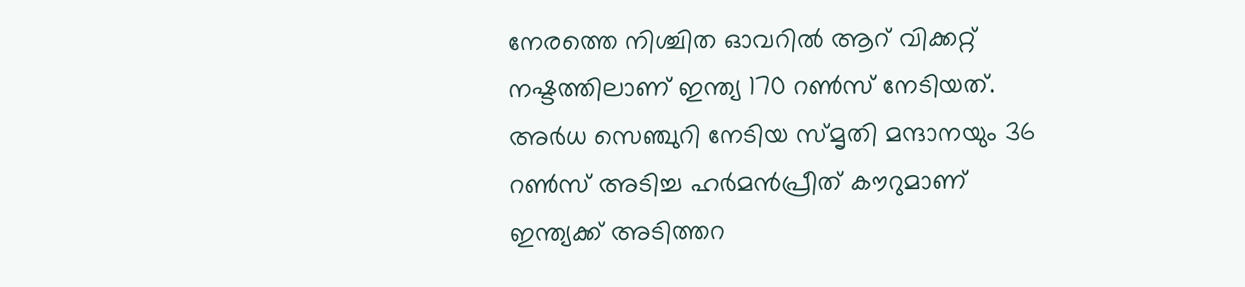നേരത്തെ നിശ്ചിത ഓവറില്‍ ആറ് വിക്കറ്റ് നഷ്ടത്തിലാണ് ഇന്ത്യ 170 റണ്‍സ് നേടിയത്. അര്‍ധ സെഞ്ചുറി നേടിയ സ്മൃതി മന്ദാനയും 36 റണ്‍സ് അടിച്ച ഹര്‍മന്‍പ്രീത് കൗറുമാണ് ഇന്ത്യക്ക് അടിത്തറ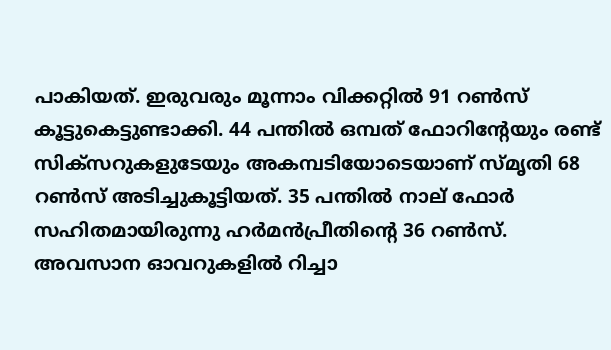പാകിയത്. ഇരുവരും മൂന്നാം വിക്കറ്റില്‍ 91 റണ്‍സ് കൂട്ടുകെട്ടുണ്ടാക്കി. 44 പന്തില്‍ ഒമ്പത് ഫോറിന്റേയും രണ്ട് സിക്സറുകളുടേയും അകമ്പടിയോടെയാണ് സ്മൃതി 68 റണ്‍സ് അടിച്ചുകൂട്ടിയത്. 35 പന്തില്‍ നാല് ഫോര്‍ സഹിതമായിരുന്നു ഹര്‍മന്‍പ്രീതിന്റെ 36 റണ്‍സ്. അവസാന ഓവറുകളില്‍ റിച്ചാ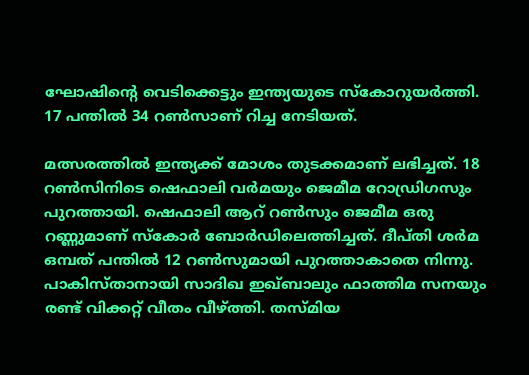ഘോഷിന്റെ വെടിക്കെട്ടും ഇന്ത്യയുടെ സ്‌കോറുയര്‍ത്തി. 17 പന്തില്‍ 34 റണ്‍സാണ് റിച്ച നേടിയത്.

മത്സരത്തില്‍ ഇന്ത്യക്ക് മോശം തുടക്കമാണ് ലഭിച്ചത്. 18 റണ്‍സിനിടെ ഷെഫാലി വര്‍മയും ജെമീമ റോഡ്രിഗസും പുറത്തായി. ഷെഫാലി ആറ് റണ്‍സും ജെമീമ ഒരു റണ്ണുമാണ് സ്‌കോര്‍ ബോര്‍ഡിലെത്തിച്ചത്. ദീപ്തി ശര്‍മ ഒമ്പത് പന്തില്‍ 12 റണ്‍സുമായി പുറത്താകാതെ നിന്നു. പാകിസ്താനായി സാദിഖ ഇഖ്ബാലും ഫാത്തിമ സനയും രണ്ട് വിക്കറ്റ് വീതം വീഴ്ത്തി. തസ്മിയ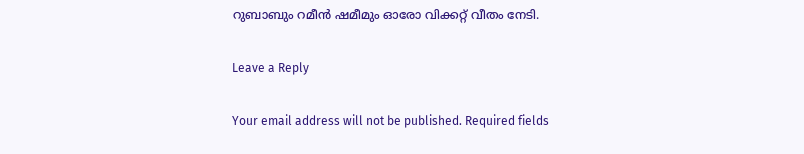റുബാബും റമീന്‍ ഷമീമും ഓരോ വിക്കറ്റ് വീതം നേടി.

Leave a Reply

Your email address will not be published. Required fields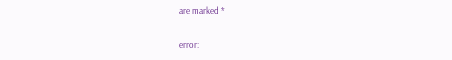are marked *

error: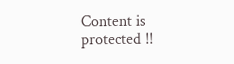Content is protected !!